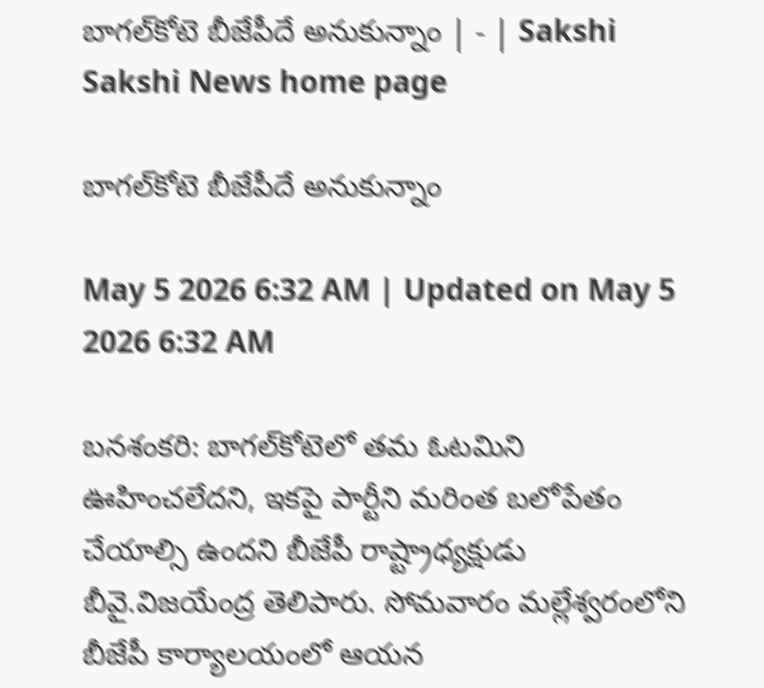బాగల్‌కోటె బీజేపీదే అనుకున్నాం | - | Sakshi
Sakshi News home page

బాగల్‌కోటె బీజేపీదే అనుకున్నాం

May 5 2026 6:32 AM | Updated on May 5 2026 6:32 AM

బనశంకరి: బాగల్‌కోటెలో తమ ఓటమిని ఊహించలేదని, ఇకపై పార్టీని మరింత బలోపేతం చేయాల్సి ఉందని బీజేపీ రాష్ట్రాధ్యక్షుడు బీవై.విజయేంద్ర తెలిపారు. సోమవారం మల్లేశ్వరంలోని బీజేపీ కార్యాలయంలో ఆయన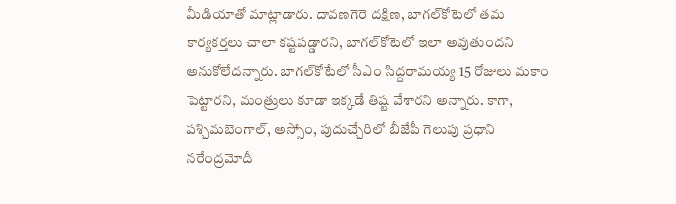మీడియాతో మాట్లాడారు. దావణగెరె దక్షిణ, బాగల్‌కోటెలో తమ కార్యకర్తలు చాలా కష్టపడ్డారని, బాగల్‌కోటెలో ఇలా అవుతుందని అనుకోలేదన్నారు. బాగల్‌కోటేలో సీఎం సిద్దరామయ్య 15 రోజులు మకాం పెట్టారని, మంత్రులు కూడా ఇక్కడే తిష్ట వేశారని అన్నారు. కాగా, పశ్చిమబెంగాల్‌, అస్సోం, పుదుచ్చేరిలో బీజేపీ గెలుపు ప్రధాని నరేంద్రమోదీ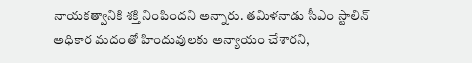నాయకత్వానికి శక్తి నింపిందని అన్నారు. తమిళనాడు సీఎం స్టాలిన్‌ అధికార మదంతో హిందువులకు అన్యాయం చేశారని,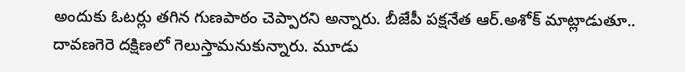అందుకు ఓటర్లు తగిన గుణపాఠం చెప్పారని అన్నారు. బీజేపీ పక్షనేత ఆర్‌.అశోక్‌ మాట్లాడుతూ.. దావణగెరె దక్షిణలో గెలుస్తామనుకున్నారు. మూడు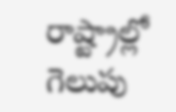రాష్ట్రాల్లో గెలుపు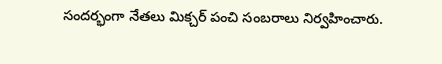సందర్భంగా నేతలు మిక్చర్‌ పంచి సంబరాలు నిర్వహించారు.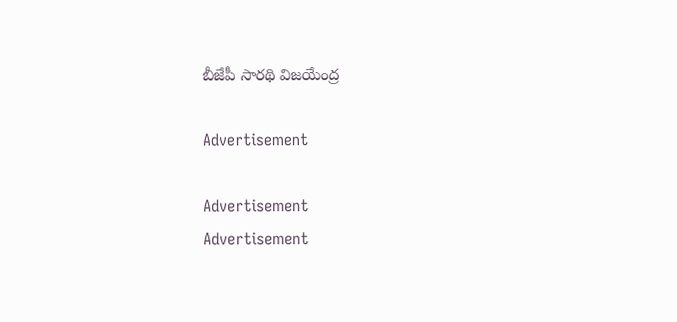బీజేపీ సారథి విజయేంద్ర

Advertisement

Advertisement
Advertisement